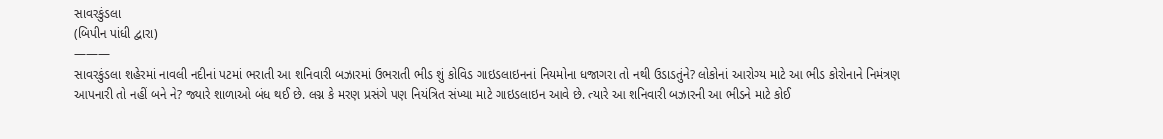સાવરકુંડલા
(બિપીન પાંધી દ્વારા)
———
સાવરકુંડલા શહેરમાં નાવલી નદીનાં પટમાં ભરાતી આ શનિવારી બઝારમાં ઉભરાતી ભીડ શું કોવિડ ગાઇડલાઇનનાં નિયમોના ધજાગરા તો નથી ઉડાડતુંને? લોકોનાં આરોગ્ય માટે આ ભીડ કોરોનાને નિમંત્રણ આપનારી તો નહીં બને ને? જ્યારે શાળાઓ બંધ થઈ છે. લગ્ન કે મરણ પ્રસંગે પણ નિયંત્રિત સંખ્યા માટે ગાઇડલાઇન આવે છે. ત્યારે આ શનિવારી બઝારની આ ભીડને માટે કોઈ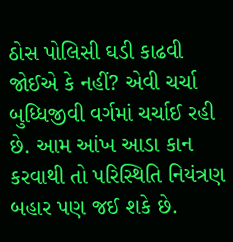ઠોસ પોલિસી ઘડી કાઢવી જોઈએ કે નહીં? એવી ચર્ચા બુધ્ધિજીવી વર્ગમાં ચર્ચાઈ રહી છે. આમ આંખ આડા કાન કરવાથી તો પરિસ્થિતિ નિયંત્રણ બહાર પણ જઈ શકે છે.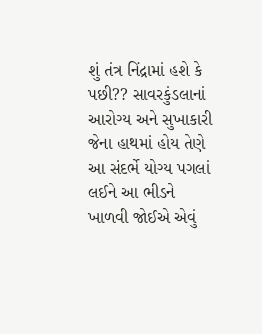શું તંત્ર નિંદ્રામાં હશે કે પછી?? સાવરકુંડલાનાં આરોગ્ય અને સુખાકારી જેના હાથમાં હોય તેણે આ સંદર્ભે યોગ્ય પગલાં લઈને આ ભીડને ખાળવી જોઈએ એવું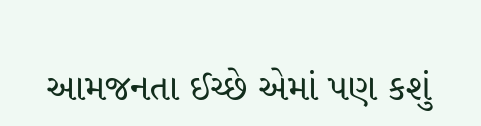આમજનતા ઈચ્છે એમાં પણ કશું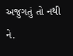અજુગતું તો નથી ને.